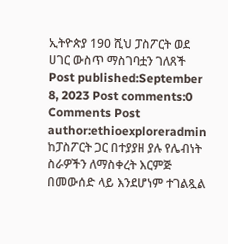ኢትዮጵያ 190 ሺህ ፓስፖርት ወደ ሀገር ውስጥ ማስገባቷን ገለጸች Post published:September 8, 2023 Post comments:0 Comments Post author:ethioexploreradmin ከፓስፖርት ጋር በተያያዘ ያሉ የሌብነት ስራዎችን ለማስቀረት እርምጅ በመውሰድ ላይ እንደሆነም ተገልጿል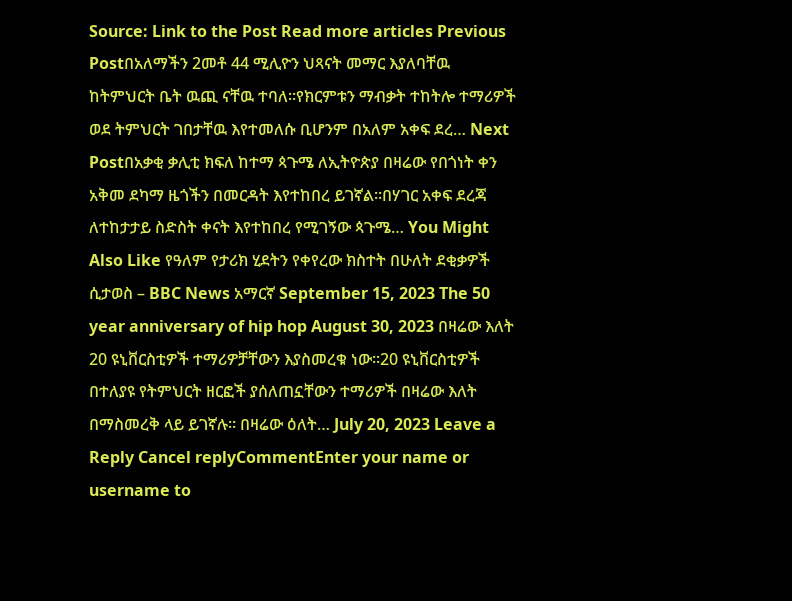Source: Link to the Post Read more articles Previous Postበአለማችን 2መቶ 44 ሚሊዮን ህጻናት መማር እያለባቸዉ ከትምህርት ቤት ዉጪ ናቸዉ ተባለ፡፡የክርምቱን ማብቃት ተከትሎ ተማሪዎች ወደ ትምህርት ገበታቸዉ እየተመለሱ ቢሆንም በአለም አቀፍ ደረ… Next Postበአቃቂ ቃሊቲ ክፍለ ከተማ ጳጉሜ ለኢትዮጵያ በዛሬው የበጎነት ቀን አቅመ ደካማ ዜጎችን በመርዳት እየተከበረ ይገኛል፡፡በሃገር አቀፍ ደረጃ ለተከታታይ ስድስት ቀናት እየተከበረ የሚገኝው ጳጉሜ… You Might Also Like የዓለም የታሪክ ሂደትን የቀየረው ክስተት በሁለት ደቂቃዎች ሲታወስ – BBC News አማርኛ September 15, 2023 The 50 year anniversary of hip hop August 30, 2023 በዛሬው እለት 20 ዩኒቨርስቲዎች ተማሪዎቻቸውን እያስመረቁ ነው፡፡20 ዩኒቨርስቲዎች በተለያዩ የትምህርት ዘርፎች ያሰለጠኗቸውን ተማሪዎች በዛሬው እለት በማስመረቅ ላይ ይገኛሉ። በዛሬው ዕለት… July 20, 2023 Leave a Reply Cancel replyCommentEnter your name or username to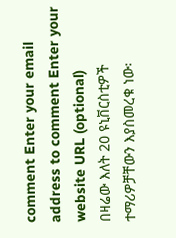comment Enter your email address to comment Enter your website URL (optional)
በዛሬው እለት 20 ዩኒቨርስቲዎች ተማሪዎቻቸውን እያስመረቁ ነው፡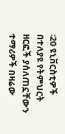፡20 ዩኒቨርስቲዎች በተለያዩ የትምህርት ዘርፎች ያሰለጠኗቸውን ተማሪዎች በዛሬው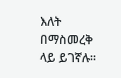እለት በማስመረቅ ላይ ይገኛሉ።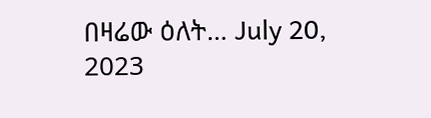በዛሬው ዕለት… July 20, 2023